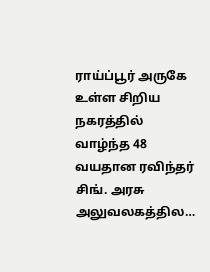ராய்ப்பூர் அருகே உள்ள சிறிய நகரத்தில் வாழ்ந்த 48 வயதான ரவிந்தர் சிங். அரசு அலுவலகத்தில…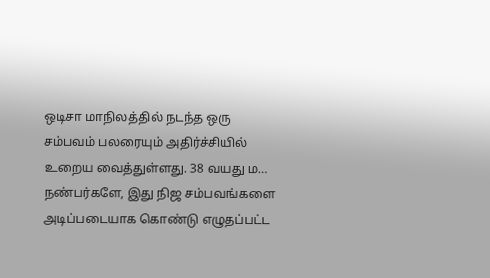ஒடிசா மாநிலத்தில் நடந்த ஒரு சம்பவம் பலரையும் அதிர்ச்சியில் உறைய வைத்துள்ளது. 38 வயது ம…
நண்பர்களே, இது நிஜ சம்பவங்களை அடிப்படையாக கொண்டு எழுதப்பட்ட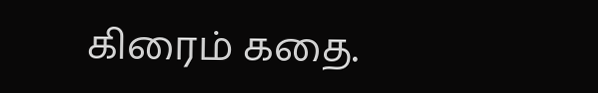கிரைம் கதை.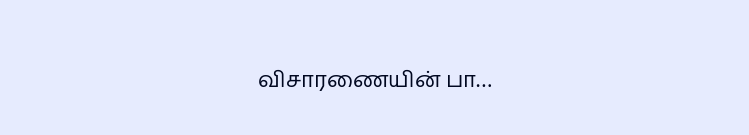விசாரணையின் பா…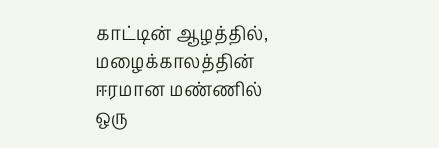காட்டின் ஆழத்தில், மழைக்காலத்தின் ஈரமான மண்ணில் ஒரு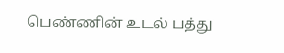பெண்ணின் உடல் பத்து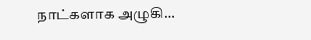நாட்களாக அழுகி…